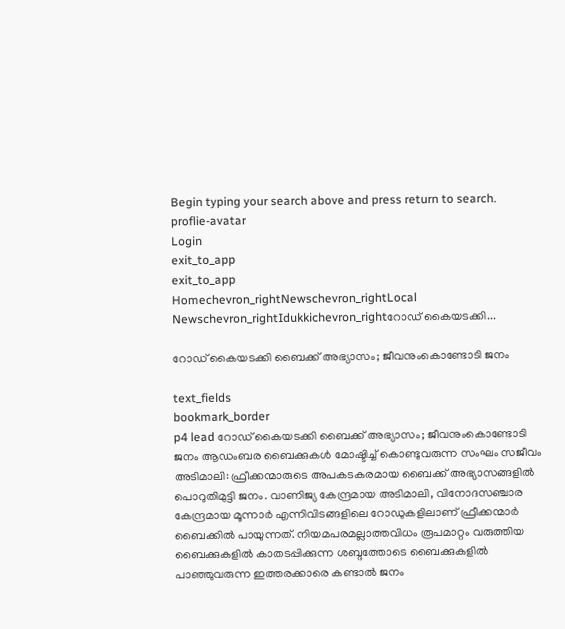Begin typing your search above and press return to search.
proflie-avatar
Login
exit_to_app
exit_to_app
Homechevron_rightNewschevron_rightLocal Newschevron_rightIdukkichevron_rightറോഡ് കൈയടക്കി...

റോഡ് കൈയടക്കി ബൈക്ക് അഭ്യാസം; ജീവനുംകൊണ്ടോടി ജനം

text_fields
bookmark_border
p4 lead റോഡ് കൈയടക്കി ബൈക്ക് അഭ്യാസം; ജീവനുംകൊണ്ടോടി ജനം ആഡംബര ബൈക്കുകള്‍ മോഷ്ടിച്ച് കൊണ്ടുവരുന്ന സംഘം സജീവം അടിമാലി: ഫ്രീക്കന്മാരുടെ അപകടകരമായ ബൈക്ക് അഭ്യാസങ്ങളിൽ പൊറുതിമുട്ടി ജനം. വാണിജ്യ കേന്ദ്രമായ അടിമാലി, വിനോദസഞ്ചാര കേന്ദ്രമായ മൂന്നാര്‍ എന്നിവിടങ്ങളിലെ റോഡുകളിലാണ് ഫ്രീക്കന്മാര്‍ ബൈക്കില്‍ പായുന്നത്. നിയമപരമല്ലാത്തവിധം രൂപമാറ്റം വരുത്തിയ ബൈക്കുകളില്‍ കാതടപ്പിക്കുന്ന ശബ്ദത്തോടെ ബൈക്കുകളില്‍ പാഞ്ഞുവരുന്ന ഇത്തരക്കാരെ കണ്ടാല്‍ ജനം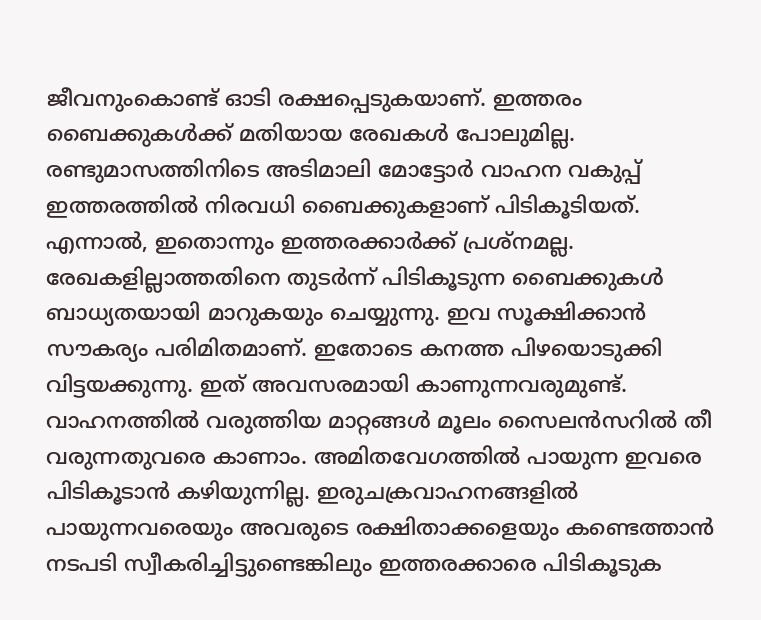ജീവനുംകൊണ്ട് ഓടി രക്ഷപ്പെടുകയാണ്. ഇത്തരം ബൈക്കുകള്‍ക്ക് മതിയായ രേഖകള്‍ പോലുമില്ല. രണ്ടുമാസത്തിനിടെ അടിമാലി മോട്ടോര്‍ വാഹന വകുപ്പ് ഇത്തരത്തില്‍ നിരവധി ബൈക്കുകളാണ് പിടികൂടിയത്. എന്നാല്‍, ഇതൊന്നും ഇത്തരക്കാര്‍ക്ക് പ്രശ്‌നമല്ല. രേഖകളില്ലാത്തതിനെ തുടര്‍ന്ന് പിടികൂടുന്ന ബൈക്കുകള്‍ ബാധ്യതയായി മാറുകയും ചെയ്യുന്നു. ഇവ സൂക്ഷിക്കാന്‍ സൗകര്യം പരിമിതമാണ്. ഇതോടെ കനത്ത പിഴയൊടുക്കി വിട്ടയക്കുന്നു. ഇത് അവസരമായി കാണുന്നവരുമുണ്ട്. വാഹനത്തില്‍ വരുത്തിയ മാറ്റങ്ങള്‍ മൂലം സൈലന്‍സറില്‍ തീ വരുന്നതുവരെ കാണാം. അമിതവേഗത്തില്‍ പായുന്ന ഇവരെ പിടികൂടാൻ കഴിയുന്നില്ല. ഇരുചക്രവാഹനങ്ങളില്‍ പായുന്നവരെയും അവരുടെ രക്ഷിതാക്കളെയും കണ്ടെത്താൻ നടപടി സ്വീകരിച്ചിട്ടുണ്ടെങ്കിലും ഇത്തരക്കാരെ പിടികൂടുക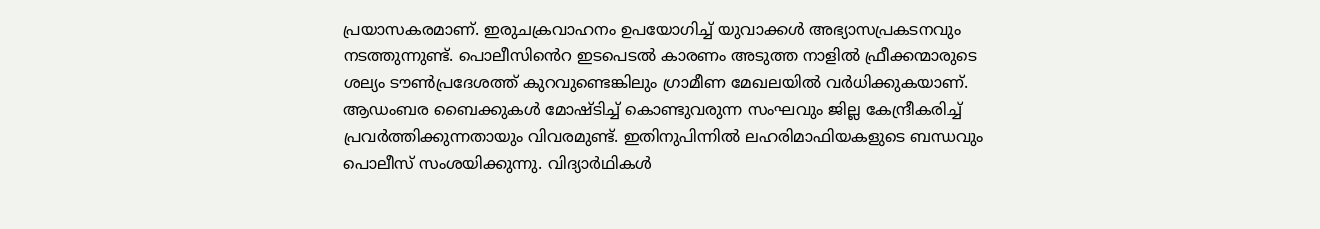പ്രയാസകരമാണ്. ഇരുചക്രവാഹനം ഉപയോഗിച്ച് യുവാക്കള്‍ അഭ്യാസപ്രകടനവും നടത്തുന്നുണ്ട്. പൊലീസിൻെറ ഇടപെടല്‍ കാരണം അടുത്ത നാളില്‍ ഫ്രീക്കന്മാരുടെ ശല്യം ടൗണ്‍പ്രദേശത്ത് കുറവുണ്ടെങ്കിലും ഗ്രാമീണ മേഖലയില്‍ വർധിക്കുകയാണ്. ആഡംബര ബൈക്കുകള്‍ മോഷ്ടിച്ച് കൊണ്ടുവരുന്ന സംഘവും ജില്ല കേന്ദ്രീകരിച്ച് പ്രവര്‍ത്തിക്കുന്നതായും വിവരമുണ്ട്. ഇതിനുപിന്നില്‍ ലഹരിമാഫിയകളുടെ ബന്ധവും പൊലീസ് സംശയിക്കുന്നു. വിദ്യാർഥികള്‍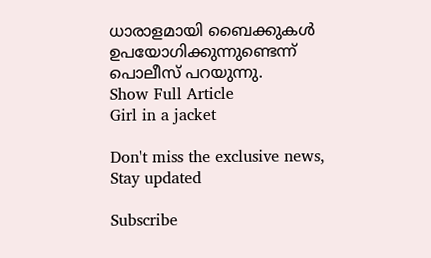ധാരാളമായി ബൈക്കുകള്‍ ഉപയോഗിക്കുന്നുണ്ടെന്ന് പൊലീസ് പറയുന്നു.
Show Full Article
Girl in a jacket

Don't miss the exclusive news, Stay updated

Subscribe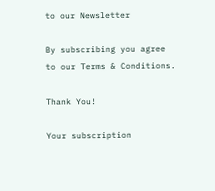to our Newsletter

By subscribing you agree to our Terms & Conditions.

Thank You!

Your subscription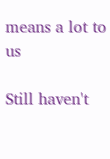means a lot to us

Still haven't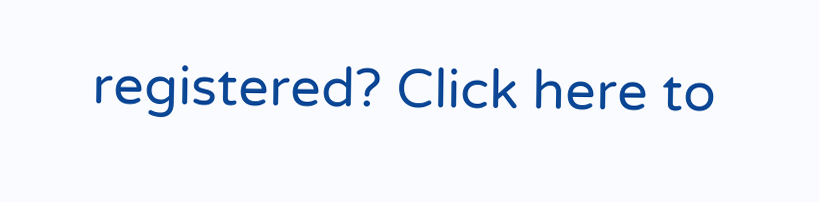registered? Click here to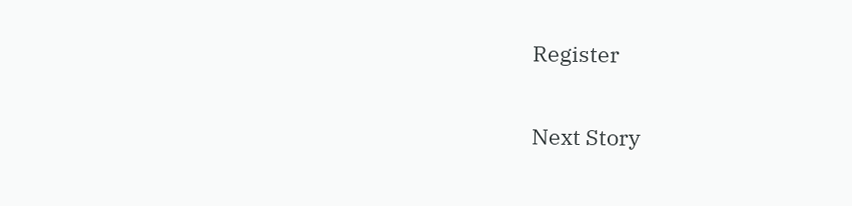Register

Next Story